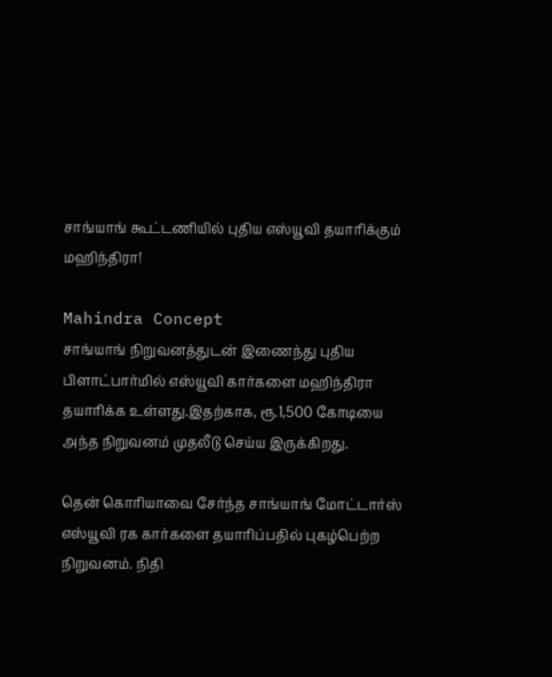சாங்யாங் கூட்டணியில் புதிய எஸ்யூவி தயாரிக்கும் மஹிந்திரா!

Mahindra Concept
சாங்யாங் நிறுவனத்துடன் இணைந்து புதிய பிளாட்பார்மில் எஸ்யூவி கார்களை மஹிந்திரா தயாரிக்க உள்ளது.இதற்காக, ரூ.1,500 கோடியை அந்த நிறுவனம் முதலீடு செய்ய இருக்கிறது.

தென் கொரியாவை சேர்ந்த சாங்யாங் மோட்டார்ஸ் எஸ்யூவி ரக கார்களை தயாரிப்பதில் புகழ்பெற்ற நிறுவனம். நிதி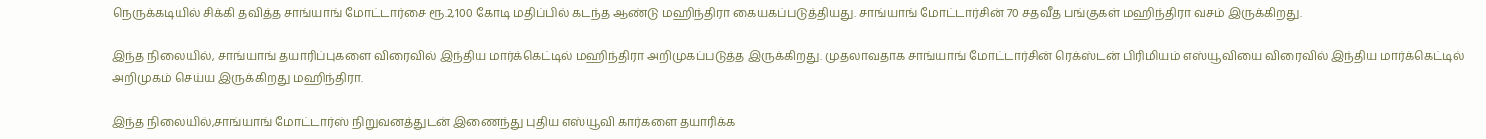நெருக்கடியில் சிக்கி தவித்த சாங்யாங் மோட்டார்சை ரூ.2,100 கோடி மதிப்பில் கடந்த ஆண்டு மஹிந்திரா கையகப்படுத்தியது. சாங்யாங் மோட்டார்சின் 70 சதவீத பங்குகள் மஹிந்திரா வசம் இருக்கிறது.

இந்த நிலையில், சாங்யாங் தயாரிப்புகளை விரைவில் இந்திய மார்க்கெட்டில் மஹிந்திரா அறிமுகப்படுத்த இருக்கிறது. முதலாவதாக சாங்யாங் மோட்டார்சின் ரெக்ஸ்டன் பிரிமியம் எஸ்யூவியை விரைவில் இந்திய மார்க்கெட்டில் அறிமுகம் செய்ய இருக்கிறது மஹிந்திரா.

இந்த நிலையில்,சாங்யாங் மோட்டார்ஸ் நிறுவனத்துடன் இணைந்து புதிய எஸ்யூவி கார்களை தயாரிக்க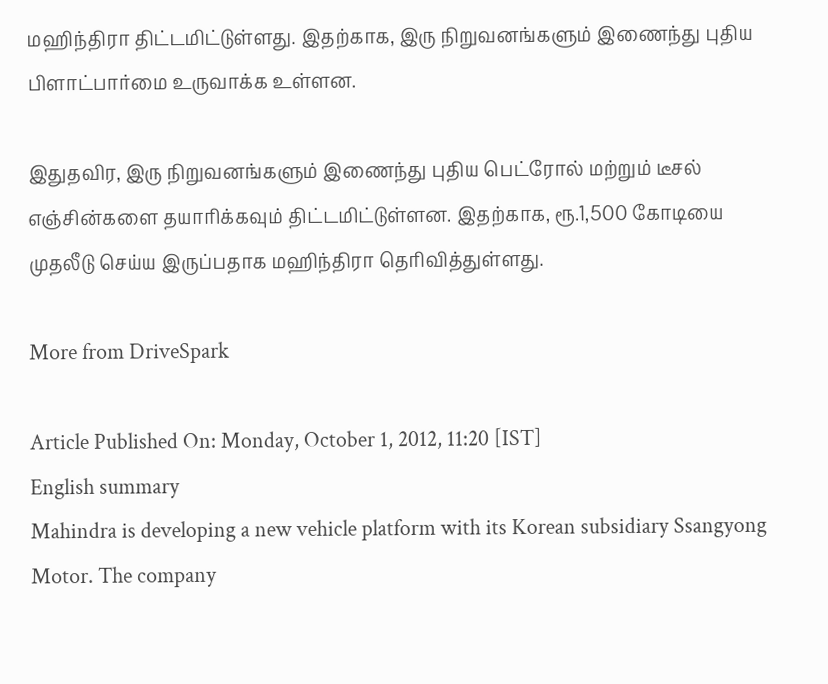மஹிந்திரா திட்டமிட்டுள்ளது. இதற்காக, இரு நிறுவனங்களும் இணைந்து புதிய பிளாட்பார்மை உருவாக்க உள்ளன.

இதுதவிர, இரு நிறுவனங்களும் இணைந்து புதிய பெட்ரோல் மற்றும் டீசல் எஞ்சின்களை தயாரிக்கவும் திட்டமிட்டுள்ளன. இதற்காக, ரூ.1,500 கோடியை முதலீடு செய்ய இருப்பதாக மஹிந்திரா தெரிவித்துள்ளது.

More from DriveSpark

Article Published On: Monday, October 1, 2012, 11:20 [IST]
English summary
Mahindra is developing a new vehicle platform with its Korean subsidiary Ssangyong Motor. The company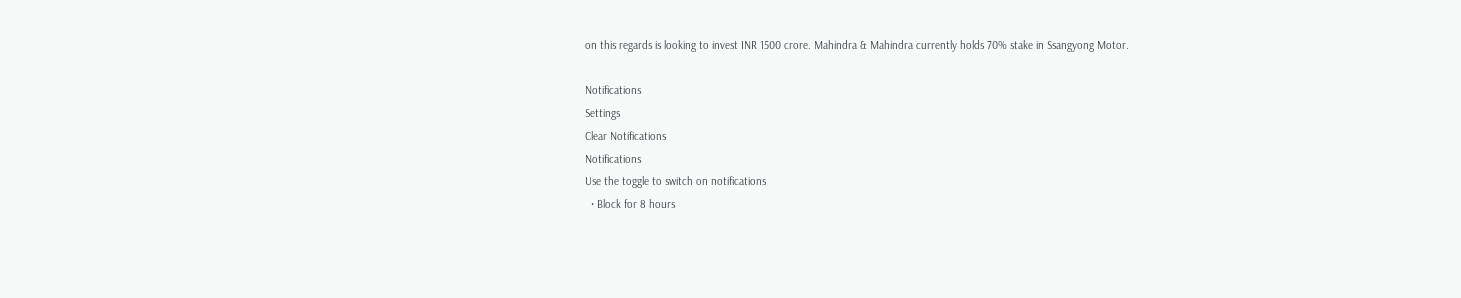on this regards is looking to invest INR 1500 crore. Mahindra & Mahindra currently holds 70% stake in Ssangyong Motor.

Notifications
Settings
Clear Notifications
Notifications
Use the toggle to switch on notifications
  • Block for 8 hours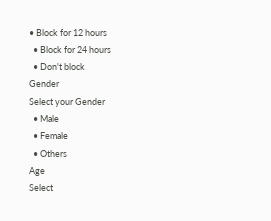• Block for 12 hours
  • Block for 24 hours
  • Don't block
Gender
Select your Gender
  • Male
  • Female
  • Others
Age
Select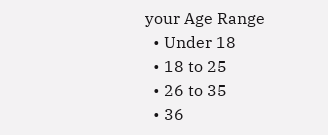your Age Range
  • Under 18
  • 18 to 25
  • 26 to 35
  • 36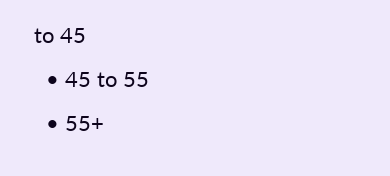to 45
  • 45 to 55
  • 55+